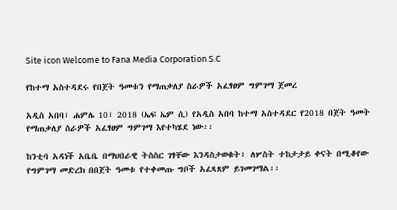Site icon Welcome to Fana Media Corporation S.C

የከተማ አስተዳደሩ የበጀት ዓመቱን የማጠቃለያ ስራዎች አፈፃፀም ግምገማ ጀመረ

አዲስ አበባ፣ ሐምሌ 10፣ 2018 (ኤፍ ኤም ሲ) የአዲስ አበባ ከተማ አስተዳደር የ2018 በጀት ዓመት የማጠቃለያ ስራዎች አፈፃፀም ግምገማ እየተካሄደ ነው፡፡

ከንቲባ አዳነች አቤቤ በማህበራዊ ትስስር ገፃቸው እንዳስታወቁት፥ ለሦስት ተከታታይ ቀናት በሚቆየው የግምገማ መድረክ በበጀት ዓመቱ የተቀመጡ ግቦች አፈጻጸም ይገመገማል፡፡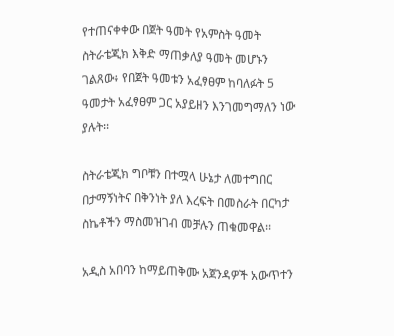የተጠናቀቀው በጀት ዓመት የአምስት ዓመት ስትራቴጂክ እቅድ ማጠቃለያ ዓመት መሆኑን ገልጸው፥ የበጀት ዓመቱን አፈፃፀም ከባለፉት 5 ዓመታት አፈፃፀም ጋር አያይዘን እንገመግማለን ነው ያሉት፡፡

ስትራቴጂክ ግቦቹን በተሟላ ሁኔታ ለመተግበር በታማኝነትና በቅንነት ያለ እረፍት በመስራት በርካታ ስኬቶችን ማስመዝገብ መቻሉን ጠቁመዋል፡፡

አዲስ አበባን ከማይጠቅሙ አጀንዳዎች አውጥተን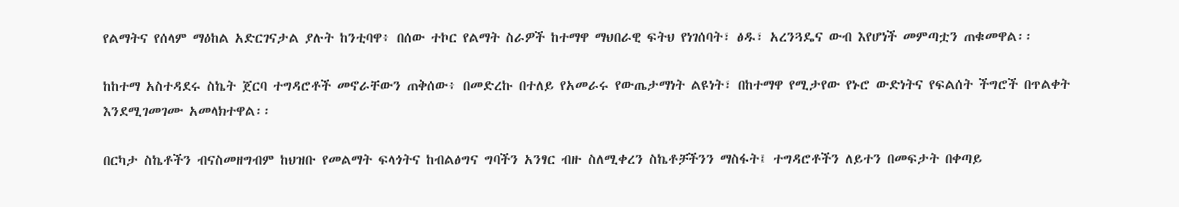የልማትና የሰላም ማዕከል አድርገናታል ያሉት ከንቲባዋ፥ በሰው ተኮር የልማት ስራዎች ከተማዋ ማህበራዊ ፍትህ የነገሰባት፣ ፅዱ፣ አረንጓዴና ውብ እየሆነች መምጣቷን ጠቁመዋል፡፡

ከከተማ አስተዳደሩ ስኬት ጀርባ ተግዳሮቶች መኖራቸውን ጠቅሰው፥ በመድረኩ በተለይ የአመራሩ የውጤታማነት ልዩነት፣ በከተማዋ የሚታየው የኑሮ ውድነትና የፍልሰት ችግሮች በጥልቀት እንደሚገመገሙ አመላክተዋል፡፡

በርካታ ስኬቶችን ብናስመዘግብም ከህዝቡ የመልማት ፍላጎትና ከብልፅግና ግባችን አንፃር ብዙ ስለሚቀረን ስኬቶቻችንን ማስፋት፤ ተግዳሮቶችን ለይተን በመፍታት በቀጣይ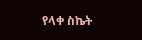የላቀ ስኬት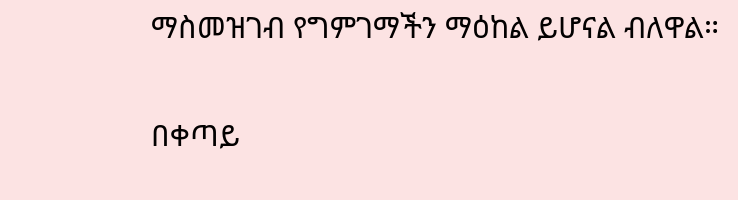ማስመዝገብ የግምገማችን ማዕከል ይሆናል ብለዋል።

በቀጣይ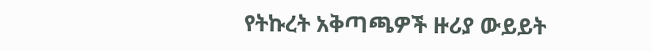የትኩረት አቅጣጫዎች ዙሪያ ውይይት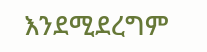እንደሚደረግም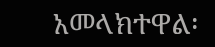አመላክተዋል፡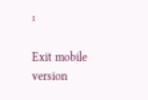፡

Exit mobile version